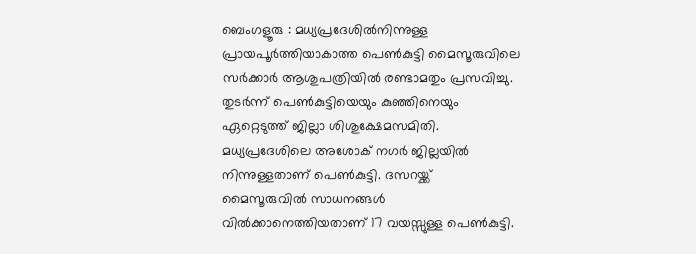ബെംഗളൂരു : മധ്യപ്രദേശിൽനിന്നുള്ള പ്രായപൂർത്തിയാകാത്ത പെൺകുട്ടി മൈസൂരുവിലെ സർക്കാർ ആശുപത്രിയിൽ രണ്ടാമതും പ്രസവിച്ചു.
തുടർന്ന് പെൺകുട്ടിയെയും കുഞ്ഞിനെയും ഏറ്റെടുത്ത് ജില്ലാ ശിശുക്ഷേമസമിതി. മധ്യപ്രദേശിലെ അശോക് നഗർ ജില്ലയിൽ നിന്നുള്ളതാണ് പെൺകുട്ടി. ദസറയ്ക്ക് മൈസൂരുവിൽ സാധനങ്ങൾ വിൽക്കാനെത്തിയതാണ് 17 വയസ്സുള്ള പെൺകുട്ടി.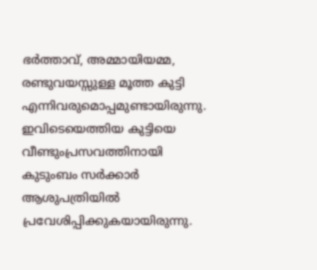ഭർത്താവ്, അമ്മായിയമ്മ, രണ്ടുവയസ്സുള്ള മൂത്ത കുട്ടി എന്നിവരുമൊപ്പമുണ്ടായിരുന്നു.
ഇവിടെയെത്തിയ കുട്ടിയെ വീണ്ടുംപ്രസവത്തിനായി കുടുംബം സർക്കാർ ആശുപത്രിയിൽ പ്രവേശിപ്പിക്കുകയായിരുന്നു.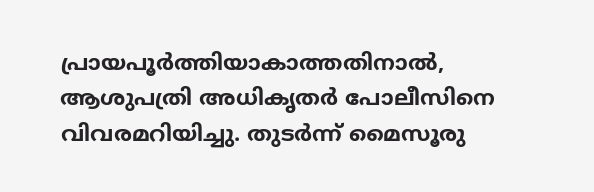പ്രായപൂർത്തിയാകാത്തതിനാൽ, ആശുപത്രി അധികൃതർ പോലീസിനെ വിവരമറിയിച്ചു. തുടർന്ന് മൈസൂരു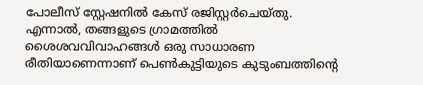പോലീസ് സ്റ്റേഷനിൽ കേസ് രജിസ്റ്റർചെയ്തു. എന്നാൽ, തങ്ങളുടെ ഗ്രാമത്തിൽ ശൈശവവിവാഹങ്ങൾ ഒരു സാധാരണ രീതിയാണെന്നാണ് പെൺകുട്ടിയുടെ കുടുംബത്തിന്റെ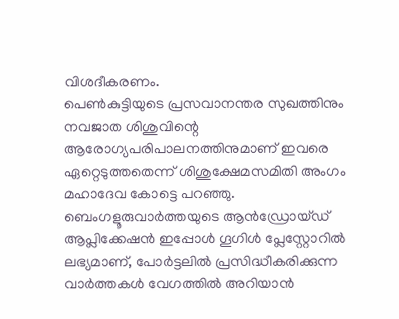വിശദീകരണം.
പെൺകുട്ടിയുടെ പ്രസവാനന്തര സുഖത്തിനും നവജാത ശിശുവിന്റെ ആരോഗ്യപരിപാലനത്തിനുമാണ് ഇവരെ ഏറ്റെടുത്തതെന്ന് ശിശുക്ഷേമസമിതി അംഗം മഹാദേവ കോട്ടെ പറഞ്ഞു.
ബെംഗളൂരുവാർത്തയുടെ ആൻഡ്രോയ്ഡ് ആപ്ലിക്കേഷൻ ഇപ്പോൾ ഗൂഗിൾ പ്ലേസ്റ്റോറിൽ ലഭ്യമാണ്, പോർട്ടലിൽ പ്രസിദ്ധീകരിക്കുന്ന വാർത്തകൾ വേഗത്തിൽ അറിയാൻ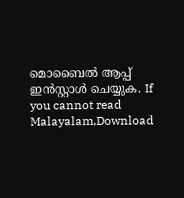മൊബൈൽ ആപ്പ് ഇൻസ്റ്റാൾ ചെയ്യുക. If you cannot read Malayalam,Download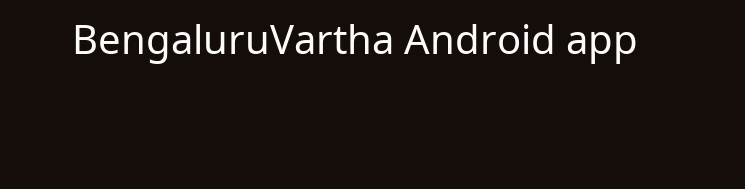BengaluruVartha Android app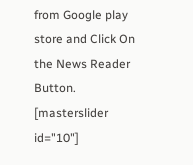from Google play store and Click On the News Reader Button. [masterslider id="10"]